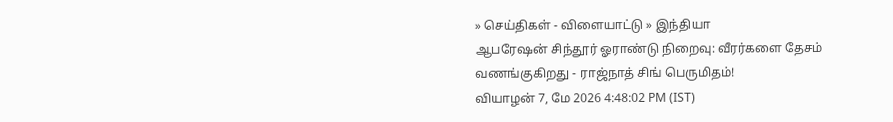» செய்திகள் - விளையாட்டு » இந்தியா
ஆபரேஷன் சிந்தூர் ஓராண்டு நிறைவு: வீரர்களை தேசம் வணங்குகிறது - ராஜ்நாத் சிங் பெருமிதம்!
வியாழன் 7, மே 2026 4:48:02 PM (IST)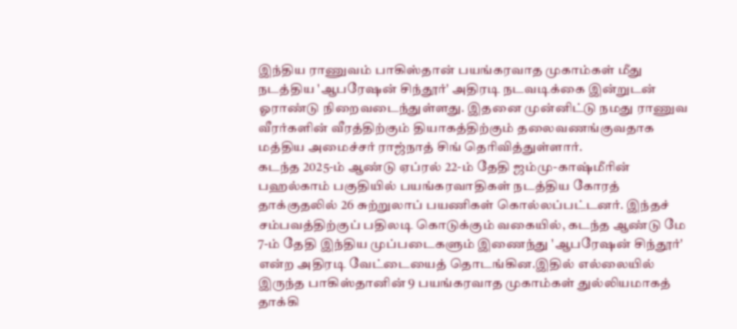இந்திய ராணுவம் பாகிஸ்தான் பயங்கரவாத முகாம்கள் மீது நடத்திய 'ஆபரேஷன் சிந்தூர்' அதிரடி நடவடிக்கை இன்றுடன் ஓராண்டு நிறைவடைந்துள்ளது. இதனை முன்னிட்டு நமது ராணுவ வீரர்களின் வீரத்திற்கும் தியாகத்திற்கும் தலைவணங்குவதாக மத்திய அமைச்சர் ராஜ்நாத் சிங் தெரிவித்துள்ளார்.
கடந்த 2025-ம் ஆண்டு ஏப்ரல் 22-ம் தேதி ஜம்மு-காஷ்மீரின் பஹல்காம் பகுதியில் பயங்கரவாதிகள் நடத்திய கோரத் தாக்குதலில் 26 சுற்றுலாப் பயணிகள் கொல்லப்பட்டனர். இந்தச் சம்பவத்திற்குப் பதிலடி கொடுக்கும் வகையில், கடந்த ஆண்டு மே 7-ம் தேதி இந்திய முப்படைகளும் இணைந்து 'ஆபரேஷன் சிந்தூர்' என்ற அதிரடி வேட்டையைத் தொடங்கின.இதில் எல்லையில் இருந்த பாகிஸ்தானின் 9 பயங்கரவாத முகாம்கள் துல்லியமாகத் தாக்கி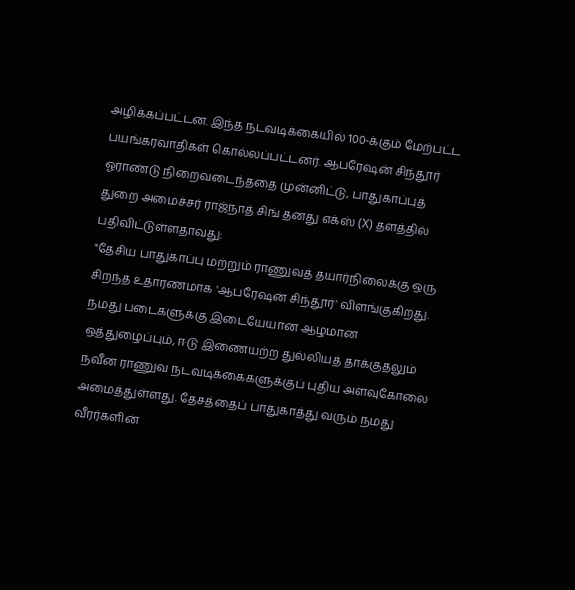அழிக்கப்பட்டன. இந்த நடவடிக்கையில் 100-க்கும் மேற்பட்ட பயங்கரவாதிகள் கொல்லப்பட்டனர். ஆபரேஷன் சிந்தூர் ஓராண்டு நிறைவடைந்ததை முன்னிட்டு, பாதுகாப்புத் துறை அமைச்சர் ராஜ்நாத் சிங் தனது எக்ஸ் (X) தளத்தில் பதிவிட்டுள்ளதாவது:
"தேசிய பாதுகாப்பு மற்றும் ராணுவத் தயார்நிலைக்கு ஒரு சிறந்த உதாரணமாக 'ஆபரேஷன் சிந்தூர்' விளங்குகிறது. நமது படைகளுக்கு இடையேயான ஆழமான ஒத்துழைப்பும், ஈடு இணையற்ற துல்லியத் தாக்குதலும் நவீன ராணுவ நடவடிக்கைகளுக்குப் புதிய அளவுகோலை அமைத்துள்ளது. தேசத்தைப் பாதுகாத்து வரும் நமது வீரர்களின்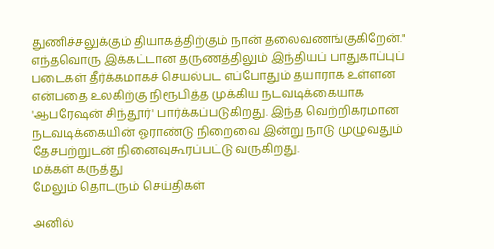துணிச்சலுக்கும் தியாகத்திற்கும் நான் தலைவணங்குகிறேன்."
எந்தவொரு இக்கட்டான தருணத்திலும் இந்தியப் பாதுகாப்புப் படைகள் தீர்க்கமாகச் செயல்பட எப்போதும் தயாராக உள்ளன என்பதை உலகிற்கு நிரூபித்த முக்கிய நடவடிக்கையாக 'ஆபரேஷன் சிந்தூர்' பார்க்கப்படுகிறது. இந்த வெற்றிகரமான நடவடிக்கையின் ஓராண்டு நிறைவை இன்று நாடு முழுவதும் தேசபற்றுடன் நினைவுகூரப்பட்டு வருகிறது.
மக்கள் கருத்து
மேலும் தொடரும் செய்திகள்

அனில்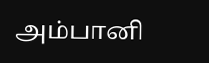அம்பானி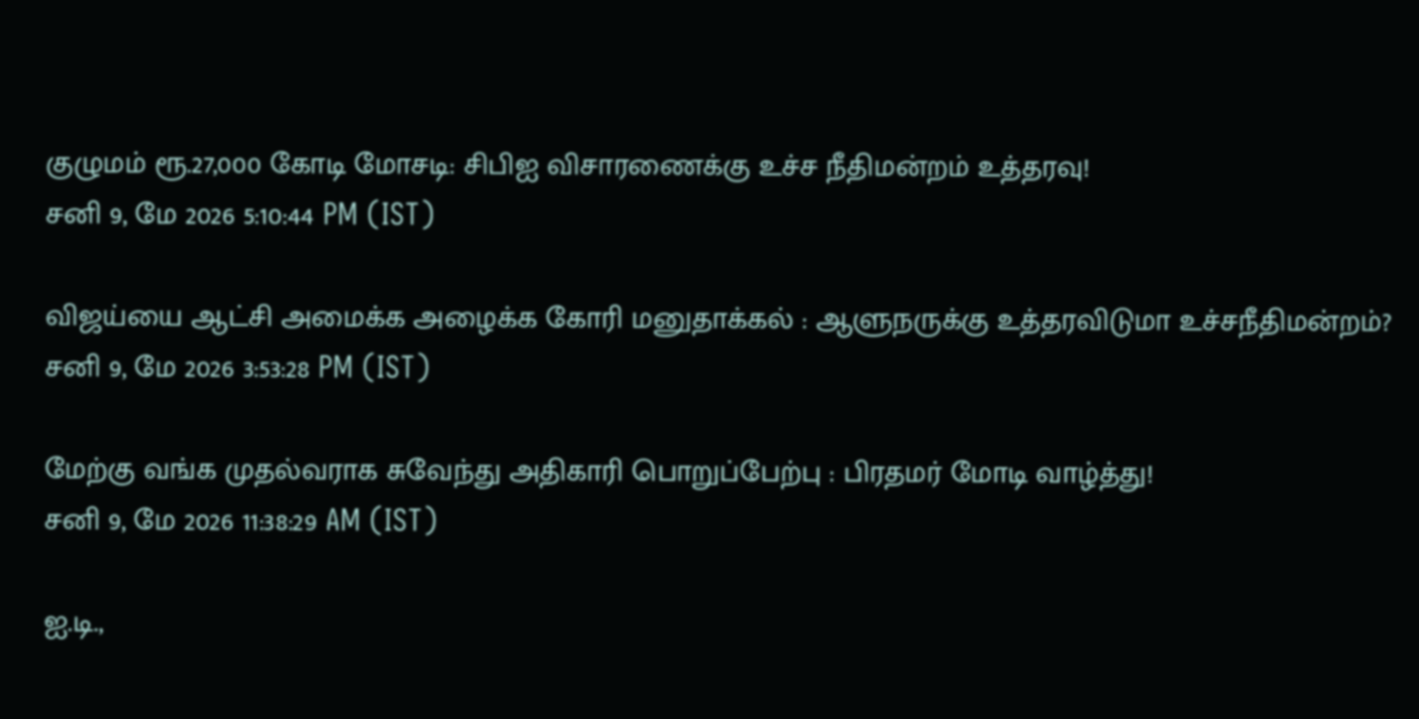குழுமம் ரூ.27,000 கோடி மோசடி: சிபிஐ விசாரணைக்கு உச்ச நீதிமன்றம் உத்தரவு!
சனி 9, மே 2026 5:10:44 PM (IST)

விஜய்யை ஆட்சி அமைக்க அழைக்க கோரி மனுதாக்கல் : ஆளுநருக்கு உத்தரவிடுமா உச்சநீதிமன்றம்?
சனி 9, மே 2026 3:53:28 PM (IST)

மேற்கு வங்க முதல்வராக சுவேந்து அதிகாரி பொறுப்பேற்பு : பிரதமர் மோடி வாழ்த்து!
சனி 9, மே 2026 11:38:29 AM (IST)

ஐ.டி.,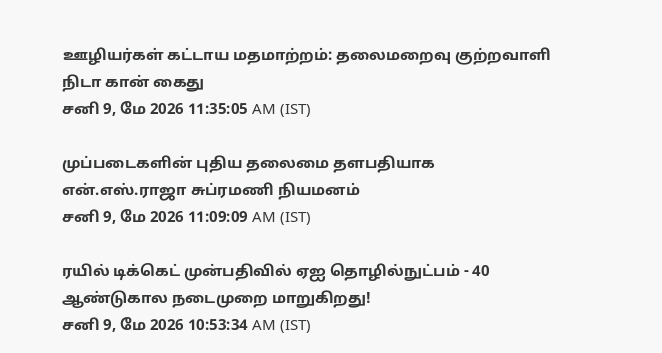ஊழியர்கள் கட்டாய மதமாற்றம்: தலைமறைவு குற்றவாளி நிடா கான் கைது
சனி 9, மே 2026 11:35:05 AM (IST)

முப்படைகளின் புதிய தலைமை தளபதியாக என்.எஸ்.ராஜா சுப்ரமணி நியமனம்
சனி 9, மே 2026 11:09:09 AM (IST)

ரயில் டிக்கெட் முன்பதிவில் ஏஐ தொழில்நுட்பம் - 40 ஆண்டுகால நடைமுறை மாறுகிறது!
சனி 9, மே 2026 10:53:34 AM (IST)